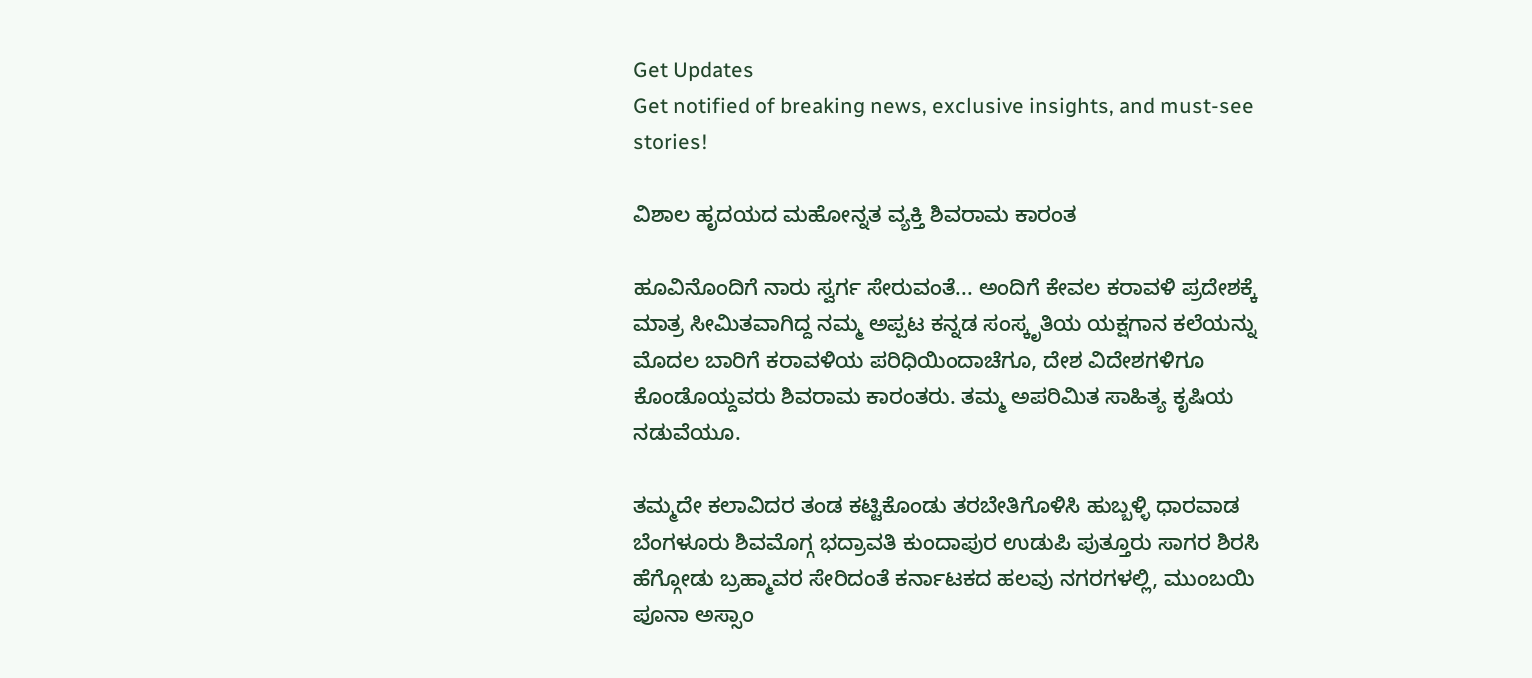Get Updates
Get notified of breaking news, exclusive insights, and must-see stories!

ವಿಶಾಲ ಹೃದಯದ ಮಹೋನ್ನತ ವ್ಯಕ್ತಿ ಶಿವರಾಮ ಕಾರಂತ

ಹೂವಿನೊಂದಿಗೆ ನಾರು ಸ್ವರ್ಗ ಸೇರುವಂತೆ... ಅಂದಿಗೆ ಕೇವಲ ಕರಾವಳಿ ಪ್ರದೇಶಕ್ಕೆ ಮಾತ್ರ ಸೀಮಿತವಾಗಿದ್ದ ನಮ್ಮ ಅಪ್ಪಟ ಕನ್ನಡ ಸಂಸ್ಕೃತಿಯ ಯಕ್ಷಗಾನ ಕಲೆಯನ್ನು ಮೊದಲ ಬಾರಿಗೆ ಕರಾವಳಿಯ ಪರಿಧಿಯಿಂದಾಚೆಗೂ, ದೇಶ ವಿದೇಶಗಳಿಗೂ ಕೊಂಡೊಯ್ದವರು ಶಿವರಾಮ ಕಾರಂತರು. ತಮ್ಮ ಅಪರಿಮಿತ ಸಾಹಿತ್ಯ ಕೃಷಿಯ ನಡುವೆಯೂ.

ತಮ್ಮದೇ ಕಲಾವಿದರ ತಂಡ ಕಟ್ಟಿಕೊಂಡು ತರಬೇತಿಗೊಳಿಸಿ ಹುಬ್ಬಳ್ಳಿ ಧಾರವಾಡ ಬೆಂಗಳೂರು ಶಿವಮೊಗ್ಗ ಭದ್ರಾವತಿ ಕುಂದಾಪುರ ಉಡುಪಿ ಪುತ್ತೂರು ಸಾಗರ ಶಿರಸಿ ಹೆಗ್ಗೋಡು ಬ್ರಹ್ಮಾವರ ಸೇರಿದಂತೆ ಕರ್ನಾಟಕದ ಹಲವು ನಗರಗಳಲ್ಲಿ, ಮುಂಬಯಿ ಪೂನಾ ಅಸ್ಸಾಂ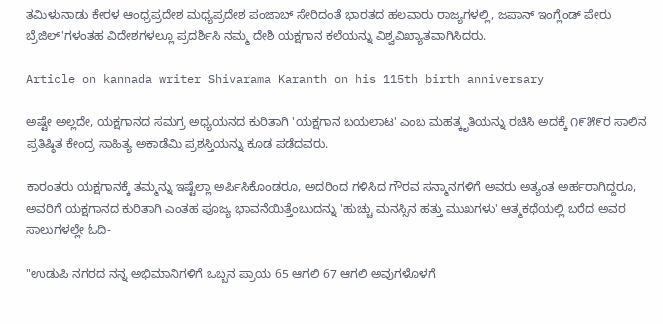ತಮಿಳುನಾಡು ಕೇರಳ ಆಂಧ್ರಪ್ರದೇಶ ಮಧ್ಯಪ್ರದೇಶ ಪಂಜಾಬ್ ಸೇರಿದಂತೆ ಭಾರತದ ಹಲವಾರು ರಾಜ್ಯಗಳಲ್ಲಿ, ಜಪಾನ್ ಇಂಗ್ಲೆಂಡ್ ಪೇರು ಬ್ರೆಜಿಲ್'ಗಳಂತಹ ವಿದೇಶಗಳಲ್ಲೂ ಪ್ರದರ್ಶಿಸಿ ನಮ್ಮ ದೇಶಿ ಯಕ್ಷಗಾನ ಕಲೆಯನ್ನು ವಿಶ್ವವಿಖ್ಯಾತವಾಗಿಸಿದರು.

Article on kannada writer Shivarama Karanth on his 115th birth anniversary

ಅಷ್ಟೇ ಅಲ್ಲದೇ, ಯಕ್ಷಗಾನದ ಸಮಗ್ರ ಅಧ್ಯಯನದ ಕುರಿತಾಗಿ 'ಯಕ್ಷಗಾನ ಬಯಲಾಟ' ಎಂಬ ಮಹತ್ಕೃತಿಯನ್ನು ರಚಿಸಿ ಅದಕ್ಕೆ ೧೯೫೯ರ ಸಾಲಿನ ಪ್ರತಿಷ್ಠಿತ ಕೇಂದ್ರ ಸಾಹಿತ್ಯ ಅಕಾಡೆಮಿ ಪ್ರಶಸ್ತಿಯನ್ನು ಕೂಡ ಪಡೆದವರು.

ಕಾರಂತರು ಯಕ್ಷಗಾನಕ್ಕೆ ತಮ್ಮನ್ನು ಇಷ್ಟೆಲ್ಲಾ ಅರ್ಪಿಸಿಕೊಂಡರೂ, ಅದರಿಂದ ಗಳಿಸಿದ ಗೌರವ ಸನ್ಮಾನಗಳಿಗೆ ಅವರು ಅತ್ಯಂತ ಅರ್ಹರಾಗಿದ್ದರೂ, ಅವರಿಗೆ ಯಕ್ಷಗಾನದ ಕುರಿತಾಗಿ ಎಂತಹ ಪೂಜ್ಯ ಭಾವನೆಯಿತ್ತೆಂಬುದನ್ನು 'ಹುಚ್ಚು ಮನಸ್ಸಿನ ಹತ್ತು ಮುಖಗಳು' ಆತ್ಮಕಥೆಯಲ್ಲಿ ಬರೆದ ಅವರ ಸಾಲುಗಳಲ್ಲೇ ಓದಿ-

"ಉಡುಪಿ ನಗರದ ನನ್ನ ಅಭಿಮಾನಿಗಳಿಗೆ ಒಬ್ಬನ ಪ್ರಾಯ 65 ಆಗಲಿ 67 ಆಗಲಿ ಅವುಗಳೊಳಗೆ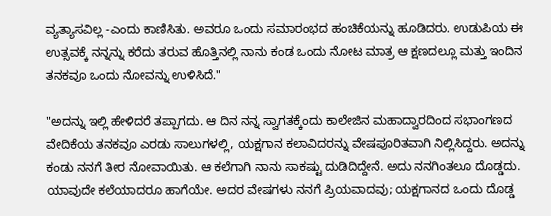ವ್ಯತ್ಯಾಸವಿಲ್ಲ -ಎಂದು ಕಾಣಿಸಿತು. ಅವರೂ ಒಂದು ಸಮಾರಂಭದ ಹಂಚಿಕೆಯನ್ನು ಹೂಡಿದರು. ಉಡುಪಿಯ ಈ ಉತ್ಸವಕ್ಕೆ ನನ್ನನ್ನು ಕರೆದು ತರುವ ಹೊತ್ತಿನಲ್ಲಿ ನಾನು ಕಂಡ ಒಂದು ನೋಟ ಮಾತ್ರ ಆ ಕ್ಷಣದಲ್ಲೂ ಮತ್ತು ಇಂದಿನ ತನಕವೂ ಒಂದು ನೋವನ್ನು ಉಳಿಸಿದೆ."

"ಅದನ್ನು ಇಲ್ಲಿ ಹೇಳಿದರೆ ತಪ್ಪಾಗದು. ಆ ದಿನ ನನ್ನ ಸ್ವಾಗತಕ್ಕೆಂದು ಕಾಲೇಜಿನ ಮಹಾದ್ವಾರದಿಂದ ಸಭಾಂಗಣದ ವೇದಿಕೆಯ ತನಕವೂ ಎರಡು ಸಾಲುಗಳಲ್ಲಿ, ಯಕ್ಷಗಾನ ಕಲಾವಿದರನ್ನು ವೇಷಪೂರಿತವಾಗಿ ನಿಲ್ಲಿಸಿದ್ದರು. ಅದನ್ನು ಕಂಡು ನನಗೆ ತೀರ ನೋವಾಯಿತು. ಆ ಕಲೆಗಾಗಿ ನಾನು ಸಾಕಷ್ಟು ದುಡಿದಿದ್ದೇನೆ. ಅದು ನನಗಿಂತಲೂ ದೊಡ್ಡದು. ಯಾವುದೇ ಕಲೆಯಾದರೂ ಹಾಗೆಯೇ. ಅದರ ವೇಷಗಳು ನನಗೆ ಪ್ರಿಯವಾದವು; ಯಕ್ಷಗಾನದ ಒಂದು ದೊಡ್ಡ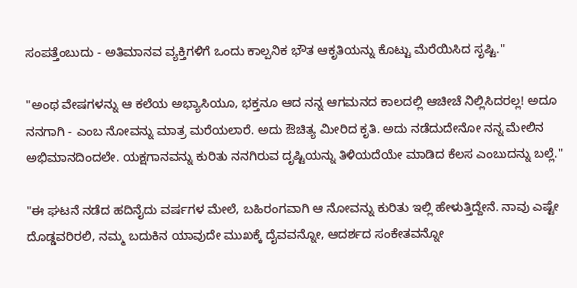ಸಂಪತ್ತೆಂಬುದು - ಅತಿಮಾನವ ವ್ಯಕ್ತಿಗಳಿಗೆ ಒಂದು ಕಾಲ್ಪನಿಕ ಭೌತ ಆಕೃತಿಯನ್ನು ಕೊಟ್ಟು ಮೆರೆಯಿಸಿದ ಸೃಷ್ಟಿ."

"ಅಂಥ ವೇಷಗಳನ್ನು ಆ ಕಲೆಯ ಅಭ್ಯಾಸಿಯೂ, ಭಕ್ತನೂ ಆದ ನನ್ನ ಆಗಮನದ ಕಾಲದಲ್ಲಿ ಆಚೀಚೆ ನಿಲ್ಲಿಸಿದರಲ್ಲ! ಅದೂ ನನಗಾಗಿ - ಎಂಬ ನೋವನ್ನು ಮಾತ್ರ ಮರೆಯಲಾರೆ. ಅದು ಔಚಿತ್ಯ ಮೀರಿದ ಕೃತಿ. ಅದು ನಡೆದುದೇನೋ ನನ್ನ ಮೇಲಿನ ಅಭಿಮಾನದಿಂದಲೇ. ಯಕ್ಷಗಾನವನ್ನು ಕುರಿತು ನನಗಿರುವ ದೃಷ್ಟಿಯನ್ನು ತಿಳಿಯದೆಯೇ ಮಾಡಿದ ಕೆಲಸ ಎಂಬುದನ್ನು ಬಲ್ಲೆ."

"ಈ ಘಟನೆ ನಡೆದ ಹದಿನೈದು ವರ್ಷಗಳ ಮೇಲೆ, ಬಹಿರಂಗವಾಗಿ ಆ ನೋವನ್ನು ಕುರಿತು ಇಲ್ಲಿ ಹೇಳುತ್ತಿದ್ದೇನೆ. ನಾವು ಎಷ್ಟೇ ದೊಡ್ಡವರಿರಲಿ, ನಮ್ಮ ಬದುಕಿನ ಯಾವುದೇ ಮುಖಕ್ಕೆ ದೈವವನ್ನೋ, ಆದರ್ಶದ ಸಂಕೇತವನ್ನೋ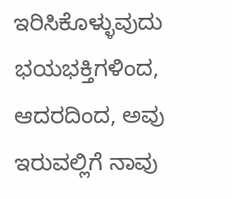ಇರಿಸಿಕೊಳ್ಳುವುದು ಭಯಭಕ್ತಿಗಳಿಂದ, ಆದರದಿಂದ, ಅವು ಇರುವಲ್ಲಿಗೆ ನಾವು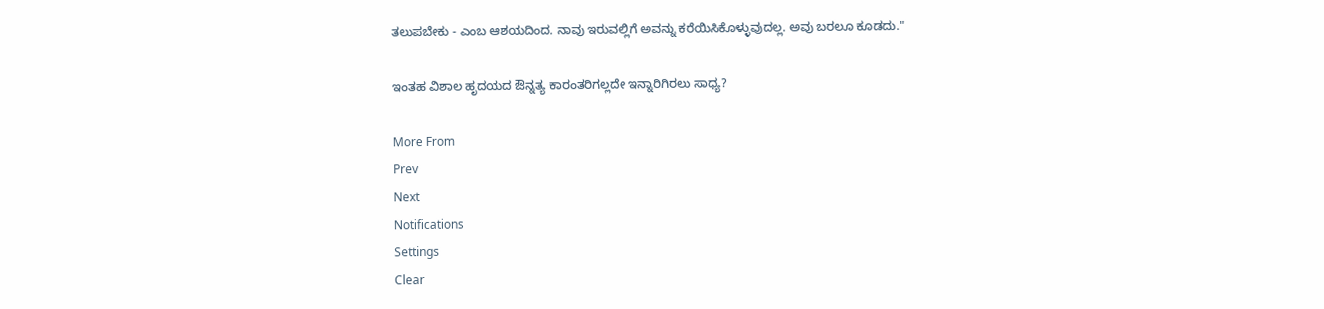ತಲುಪಬೇಕು - ಎಂಬ ಆಶಯದಿಂದ. ನಾವು ಇರುವಲ್ಲಿಗೆ ಅವನ್ನು ಕರೆಯಿಸಿಕೊಳ್ಳುವುದಲ್ಲ. ಅವು ಬರಲೂ ಕೂಡದು."

ಇಂತಹ ವಿಶಾಲ ಹೃದಯದ ಔನ್ನತ್ಯ ಕಾರಂತರಿಗಲ್ಲದೇ ಇನ್ನಾರಿಗಿರಲು ಸಾಧ್ಯ?

More From
Prev
Next
Notifications
Settings
Clear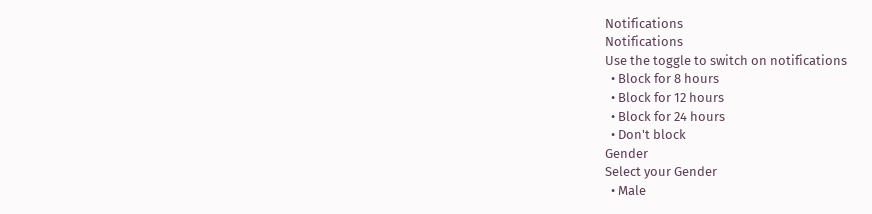Notifications
Notifications
Use the toggle to switch on notifications
  • Block for 8 hours
  • Block for 12 hours
  • Block for 24 hours
  • Don't block
Gender
Select your Gender
  • Male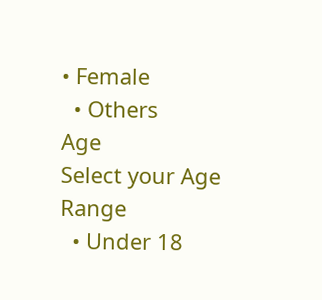• Female
  • Others
Age
Select your Age Range
  • Under 18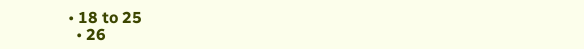• 18 to 25
  • 26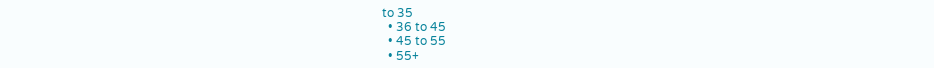to 35
  • 36 to 45
  • 45 to 55
  • 55+